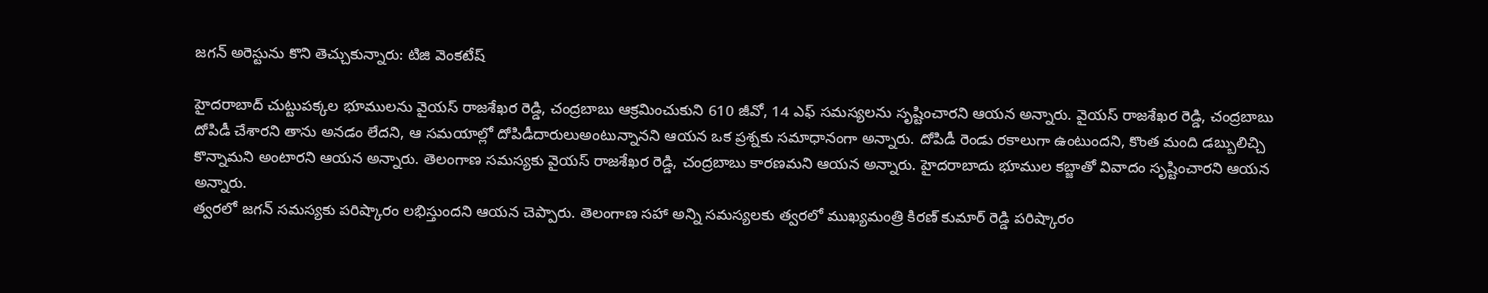జగన్ అరెస్టును కొని తెచ్చుకున్నారు: టిజి వెంకటేష్

హైదరాబాద్ చుట్టుపక్కల భూములను వైయస్ రాజశేఖర రెడ్డి, చంద్రబాబు ఆక్రమించుకుని 610 జీవో, 14 ఎఫ్ సమస్యలను సృష్టించారని ఆయన అన్నారు. వైయస్ రాజశేఖర రెడ్డి, చంద్రబాబు దోపిడీ చేశారని తాను అనడం లేదని, ఆ సమయాల్లో దోపిడీదారులుఅంటున్నానని ఆయన ఒక ప్రశ్నకు సమాధానంగా అన్నారు. దోపిడీ రెండు రకాలుగా ఉంటుందని, కొంత మంది డబ్బులిచ్చి కొన్నామని అంటారని ఆయన అన్నారు. తెలంగాణ సమస్యకు వైయస్ రాజశేఖర రెడ్డి, చంద్రబాబు కారణమని ఆయన అన్నారు. హైదరాబాదు భూముల కబ్జాతో వివాదం సృష్టించారని ఆయన అన్నారు.
త్వరలో జగన్ సమస్యకు పరిష్కారం లభిస్తుందని ఆయన చెప్పారు. తెలంగాణ సహా అన్ని సమస్యలకు త్వరలో ముఖ్యమంత్రి కిరణ్ కుమార్ రెడ్డి పరిష్కారం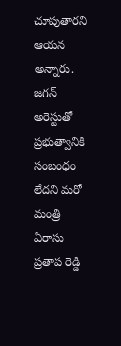చూపుతారని ఆయన అన్నారు. జగన్ అరెస్టుతో ప్రభుత్వానికి సంబంధం లేదని మరో మంత్రి ఏరాసు ప్రతాప రెడ్డి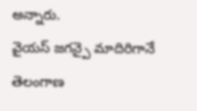అన్నారు.
వైయస్ జగన్పై మాదిరిగానే తెలంగాణ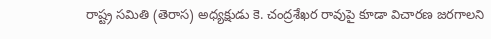రాష్ట్ర సమితి (తెరాస) అధ్యక్షుడు కె. చంద్రశేఖర రావుపై కూడా విచారణ జరగాలని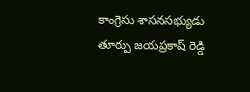కాంగ్రెసు శాసనసభ్యుడు తూర్పు జయప్రకాష్ రెడ్డి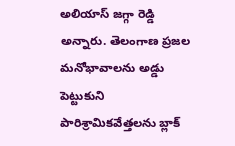అలియాస్ జగ్గా రెడ్డి అన్నారు. తెలంగాణ ప్రజల మనోభావాలను అడ్డు పెట్టుకుని పారిశ్రామికవేత్తలను బ్లాక్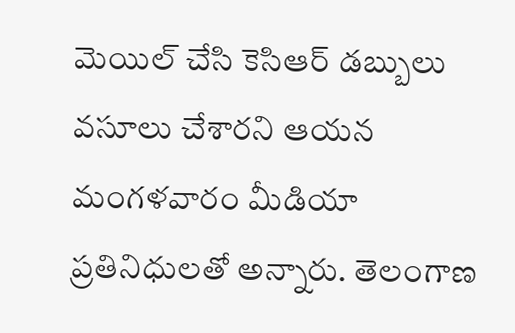మెయిల్ చేసి కెసిఆర్ డబ్బులు వసూలు చేశారని ఆయన మంగళవారం మీడియా ప్రతినిధులతో అన్నారు. తెలంగాణ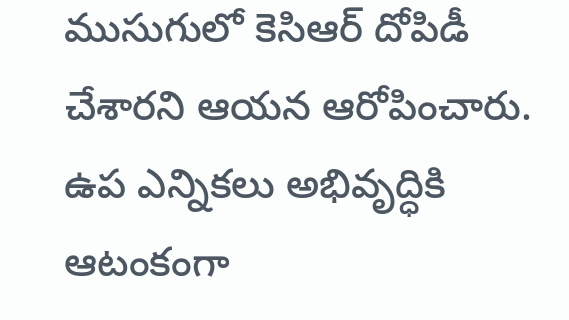ముసుగులో కెసిఆర్ దోపిడీ చేశారని ఆయన ఆరోపించారు. ఉప ఎన్నికలు అభివృద్ధికి ఆటంకంగా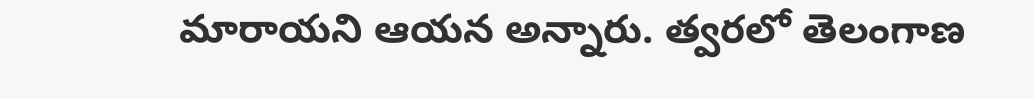మారాయని ఆయన అన్నారు. త్వరలో తెలంగాణ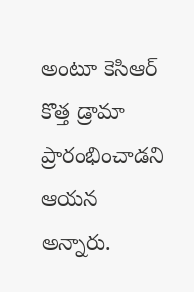అంటూ కెసిఆర్ కొత్త డ్రామా ప్రారంభించాడని ఆయన అన్నారు.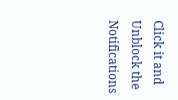Click it and Unblock the Notifications